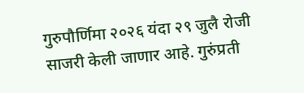गुरुपौर्णिमा २०२६ यंदा २९ जुलै रोजी साजरी केली जाणार आहे. गुरुंप्रती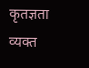कृतज्ञता व्यक्त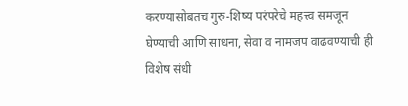करण्यासोबतच गुरु-शिष्य परंपरेचे महत्त्व समजून घेण्याची आणि साधना, सेवा व नामजप वाढवण्याची ही विशेष संधी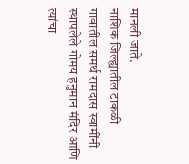मानली जाते.
नाशिक जिल्ह्यातील टाकळी गावातील समर्थ रामदास स्वामींनी स्थापलेले गोमय हनुमान मंदिर आणि त्यांचा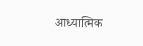आध्यात्मिक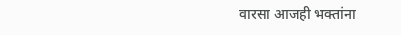वारसा आजही भक्तांना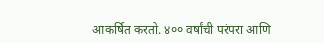आकर्षित करतो. ४०० वर्षांची परंपरा आणि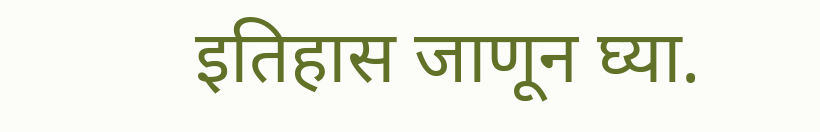इतिहास जाणून घ्या.